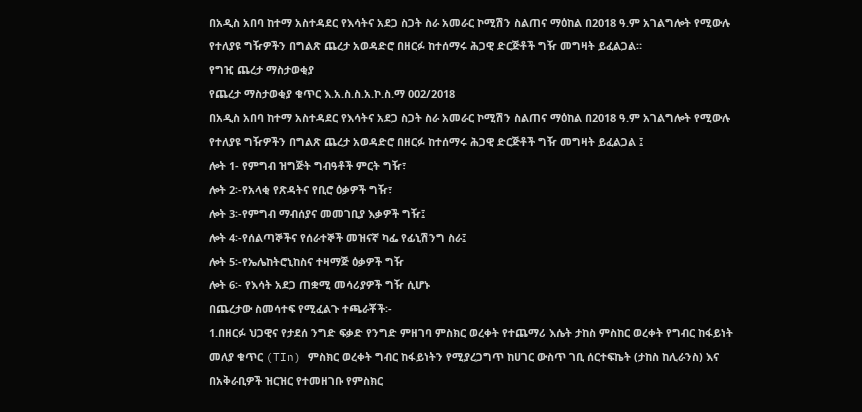በአዲስ አበባ ከተማ አስተዳደር የእሳትና አደጋ ስጋት ስራ አመራር ኮሚሽን ስልጠና ማዕከል በ2018 ዓ.ም አገልግሎት የሚውሉ የተለያዩ ግዥዎችን በግልጽ ጨረታ አወዳድሮ በዘርፉ ከተሰማሩ ሕጋዊ ድርጅቶች ግዥ መግዛት ይፈልጋል።
የግዢ ጨረታ ማስታወቂያ
የጨረታ ማስታወቂያ ቁጥር እ.አ.ስ.ስ.አ.ኮ.ስ.ማ 002/2018
በአዲስ አበባ ከተማ አስተዳደር የእሳትና አደጋ ስጋት ስራ አመራር ኮሚሽን ስልጠና ማዕከል በ2018 ዓ.ም አገልግሎት የሚውሉ የተለያዩ ግዥዎችን በግልጽ ጨረታ አወዳድሮ በዘርፉ ከተሰማሩ ሕጋዊ ድርጅቶች ግዥ መግዛት ይፈልጋል ፤
ሎት 1- የምግብ ዝግጅት ግብዓቶች ምርት ግዥ፣
ሎት 2፡-የአላቂ የጽዳትና የቢሮ ዕቃዎች ግዥ፣
ሎት 3፡-የምግብ ማብሰያና መመገቢያ እቃዎች ግዥ፤
ሎት 4፡-የሰልጣኞችና የሰራተኞች መዝናኛ ካፌ የፊኒሽንግ ስራ፤
ሎት 5፡-የኤሌከትሮኒከስና ተዛማጅ ዕቃዎች ግዥ
ሎት 6፡- የእሳት አደጋ ጠቋሚ መሳሪያዎች ግዥ ሲሆኑ
በጨረታው ስመሳተፍ የሚፈልጉ ተጫራቾች፡-
1.በዘርፉ ህጋዊና የታደሰ ንግድ ፍቃድ የንግድ ምዘገባ ምስክር ወረቀት የተጨማሪ እሴት ታከስ ምስከር ወረቀት የግብር ከፋይነት መለያ ቁጥር (TIn) ምስክር ወረቀት ግብር ከፋይነትን የሚያረጋግጥ ከሀገር ውስጥ ገቢ ሰርተፍኬት (ታከስ ከሊራንስ) እና በአቅራቢዎች ዝርዝር የተመዘገቡ የምስክር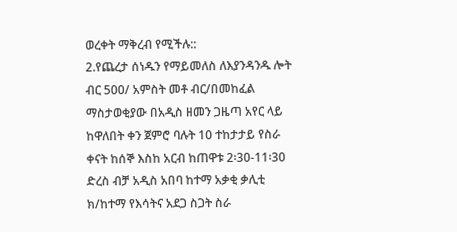ወረቀት ማቅረብ የሚችሉ::
2.የጨረታ ሰነዱን የማይመለስ ለእያንዳንዱ ሎት ብር 500/ አምስት መቶ ብር/በመከፈል ማስታወቂያው በአዲስ ዘመን ጋዜጣ አየር ላይ ከዋለበት ቀን ጀምሮ ባሉት 10 ተከታታይ የስራ ቀናት ከሰኞ እስከ አርብ ከጠዋቱ 2፡30-11፡30 ድረስ ብቻ አዲስ አበባ ከተማ አቃቂ ቃሊቲ ክ/ከተማ የእሳትና አደጋ ስጋት ስራ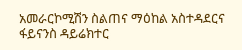አመራርኮሚሽን ስልጠና ማዕከል አስተዳደርና ፋይናንስ ዳይሬክተር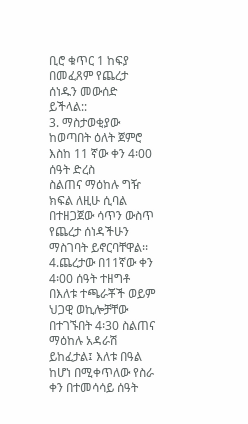ቢሮ ቁጥር 1 ከፍያ በመፈጸም የጨረታ ሰነዱን መውሰድ ይችላል::
3. ማስታወቂያው ከወጣበት ዕለት ጀምሮ እስከ 11 ኛው ቀን 4፡00 ሰዓት ድረስ
ስልጠና ማዕከሉ ግዥ ክፍል ለዚሁ ሲባል በተዘጋጀው ሳጥን ውስጥ የጨረታ ሰነዳችሁን ማስገባት ይኖርባቸዋል፡፡
4.ጨረታው በ11ኛው ቀን 4፡00 ሰዓት ተዘግቶ በእለቱ ተጫራቾች ወይም ህጋዊ ወኪሎቻቸው በተገኙበት 4፡30 ስልጠና ማዕከሉ አዳራሽ ይከፈታል፤ እለቱ በዓል ከሆነ በሚቀጥለው የስራ ቀን በተመሳሳይ ሰዓት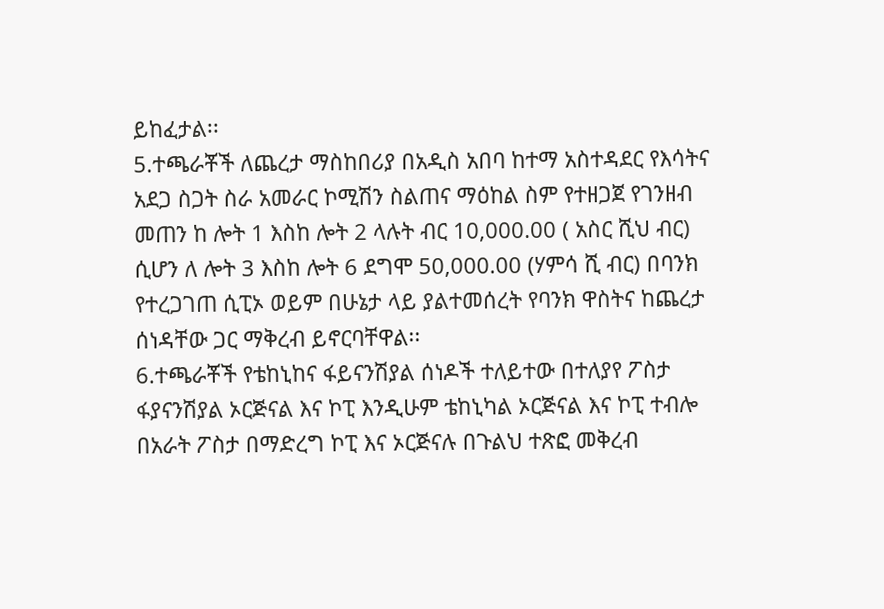ይከፈታል፡፡
5.ተጫራቾች ለጨረታ ማስከበሪያ በአዲስ አበባ ከተማ አስተዳደር የእሳትና አደጋ ስጋት ስራ አመራር ኮሚሽን ስልጠና ማዕከል ስም የተዘጋጀ የገንዘብ መጠን ከ ሎት 1 እስከ ሎት 2 ላሉት ብር 10,000.00 ( አስር ሺህ ብር) ሲሆን ለ ሎት 3 እስከ ሎት 6 ደግሞ 50,000.00 (ሃምሳ ሺ ብር) በባንክ የተረጋገጠ ሲፒኦ ወይም በሁኔታ ላይ ያልተመሰረት የባንክ ዋስትና ከጨረታ ሰነዳቸው ጋር ማቅረብ ይኖርባቸዋል፡፡
6.ተጫራቾች የቴከኒከና ፋይናንሽያል ሰነዶች ተለይተው በተለያየ ፖስታ ፋያናንሽያል ኦርጅናል እና ኮፒ እንዲሁም ቴከኒካል ኦርጅናል እና ኮፒ ተብሎ በአራት ፖስታ በማድረግ ኮፒ እና ኦርጅናሉ በጉልህ ተጽፎ መቅረብ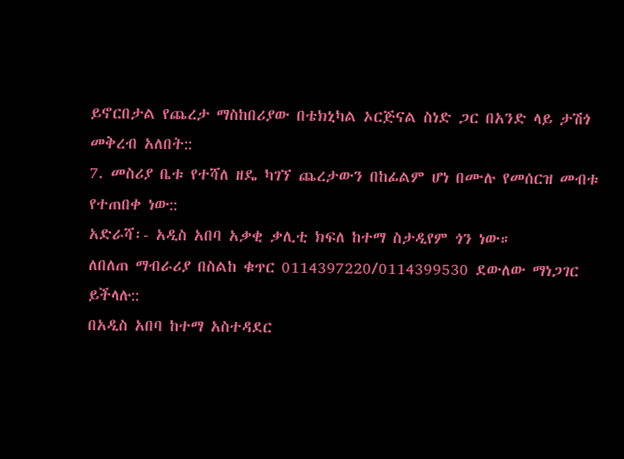ይኖርበታል የጨረታ ማስከበሪያው በቴክኒካል ኦርጅናል ስነድ ጋር በአንድ ላይ ታሽጎ መቅረብ አለበት::
7. መስሪያ ቤቱ የተሻለ ዘዴ ካገኘ ጨረታውን በከፊልም ሆነ በሙሉ የመሰርዝ መብቱ የተጠበቀ ነው::
አድራሻ፡- አዲስ አበባ አቃቂ ቃሊቲ ክፍለ ከተማ ስታዲየም ጎን ነው።
ለበለጠ ማብራሪያ በስልከ ቁጥር 0114397220/0114399530 ደውለው ማነጋገር ይችላሉ::
በአዲስ አበባ ከተማ አስተዳደር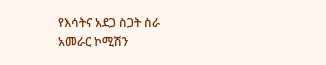የእሳትና አደጋ ስጋት ስራ አመራር ኮሚሽን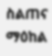ስልጠና ማዕከል